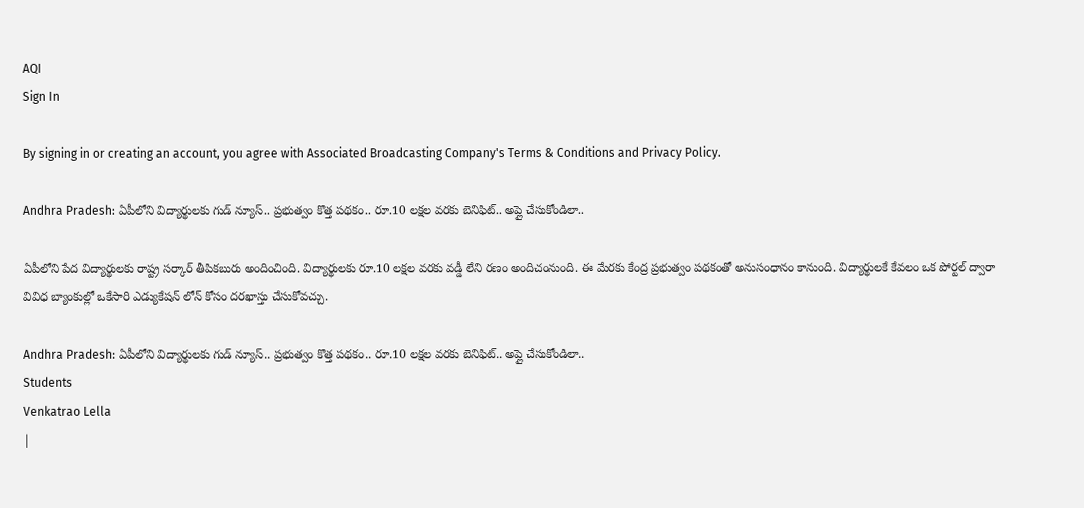AQI
Sign In

By signing in or creating an account, you agree with Associated Broadcasting Company's Terms & Conditions and Privacy Policy.

Andhra Pradesh: ఏపీలోని విద్యార్థులకు గుడ్ న్యూస్.. ప్రభుత్వం కొత్త పథకం.. రూ.10 లక్షల వరకు బెనిఫిట్.. అప్లై చేసుకోండిలా..

ఏపీలోని పేద విద్యార్థులకు రాష్ట్ర సర్కార్ తీపికబురు అందించింది. విద్యార్థులకు రూ.10 లక్షల వరకు వడ్డీ లేని రణం అందిచంనుంది. ఈ మేరకు కేంద్ర ప్రభుత్వం పథకంతో అనుసంధానం కానుంది. విద్యార్థులకే కేవలం ఒక పోర్టల్ ద్వారా వివిధ బ్యాంకుల్లో ఒకేసారి ఎడ్యుకేషన్ లోన్ కోసం దరఖాస్తు చేసుకోవచ్చు.

Andhra Pradesh: ఏపీలోని విద్యార్థులకు గుడ్ న్యూస్.. ప్రభుత్వం కొత్త పథకం.. రూ.10 లక్షల వరకు బెనిఫిట్.. అప్లై చేసుకోండిలా..
Students
Venkatrao Lella
|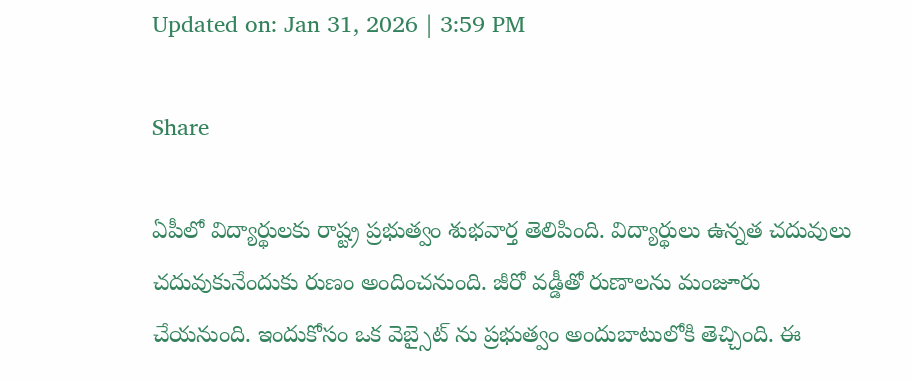Updated on: Jan 31, 2026 | 3:59 PM

Share

ఏపీలో విద్యార్థులకు రాష్ట్ర ప్రభుత్వం శుభవార్త తెలిపింది. విద్యార్థులు ఉన్నత చదువులు చదువుకునేందుకు రుణం అందించనుంది. జీరో వడ్డీతో రుణాలను మంజూరు చేయనుంది. ఇందుకోసం ఒక వెబ్సైట్ ను ప్రభుత్వం అందుబాటులోకి తెచ్చింది. ఈ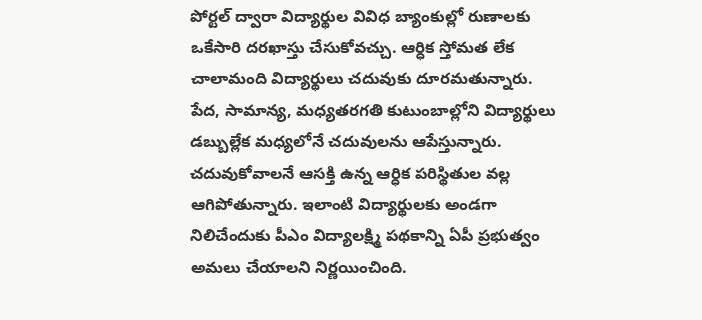పోర్టల్ ద్వారా విద్యార్థుల వివిధ బ్యాంకుల్లో రుణాలకు ఒకేసారి దరఖాస్తు చేసుకోవచ్చు. ఆర్ధిక స్తోమత లేక చాలామంది విద్యార్థులు చదువుకు దూరమతున్నారు. పేద, సామాన్య, మధ్యతరగతి కుటుంబాల్లోని విద్యార్థులు డబ్బుల్లేక మధ్యలోనే చదువులను ఆపేస్తున్నారు. చదువుకోవాలనే ఆసక్తి ఉన్న ఆర్ధిక పరిస్థితుల వల్ల ఆగిపోతున్నారు. ఇలాంటి విద్యార్థులకు అండగా నిలిచేందుకు పీఎం విద్యాలక్ష్మి పథకాన్ని ఏపీ ప్రభుత్వం అమలు చేయాలని నిర్ణయించింది.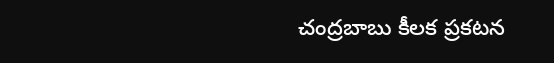చంద్రబాబు కీలక ప్రకటన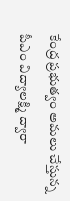కేంద్ర ప్రభుత్వం అమలు చేస్తున్న పీఎం విద్యాలక్ష్మి ద్వారా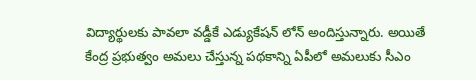విద్యార్థులకు పావలా వడ్డీకే ఎడ్యుకేషన్ లోన్ అందిస్తున్నారు. అయితే కేంద్ర ప్రభుత్వం అమలు చేస్తున్న పథకాన్ని ఏపీలో అమలుకు సీఎం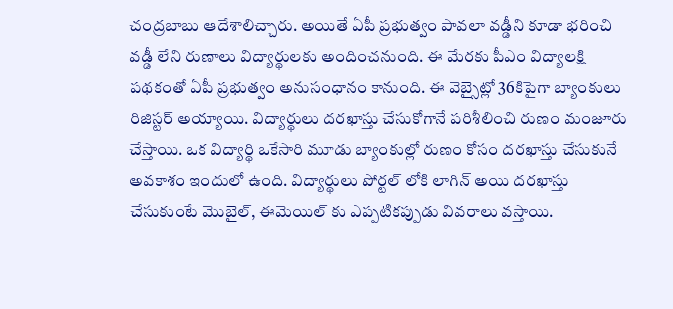చంద్రబాబు ఆదేశాలిచ్చారు. అయితే ఏపీ ప్రభుత్వం పావలా వడ్డీని కూడా భరించి వడ్డీ లేని రుణాలు విద్యార్థులకు అందించనుంది. ఈ మేరకు పీఎం విద్యాలక్షి పథకంతో ఏపీ ప్రభుత్వం అనుసంధానం కానుంది. ఈ వెబ్సైట్లో 36కిపైగా బ్యాంకులు రిజిస్టర్ అయ్యాయి. విద్యార్థులు దరఖాస్తు చేసుకోగానే పరిశీలించి రుణం మంజూరు చేస్తాయి. ఒక విద్యార్థి ఒకేసారి మూడు బ్యాంకుల్లో రుణం కోసం దరఖాస్తు చేసుకునే అవకాశం ఇందులో ఉంది. విద్యార్థులు పోర్టల్ లోకి లాగిన్ అయి దరఖాస్తు చేసుకుంటే మొబైల్, ఈమెయిల్ కు ఎప్పటికప్పుడు వివరాలు వస్తాయి.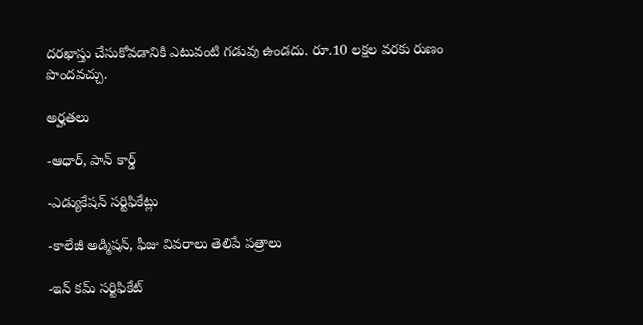దరఖాస్తు చేసుకోవడానికి ఎటువంటి గడువు ఉండదు. రూ.10 లక్షల వరకు రుణం పొందవచ్చు.

అర్హతలు

-ఆధార్, పాన్ కార్డ్

-ఎడ్యుకేషన్ సర్టిఫికేట్లు

-కాలేజీ అడ్మిషన్, ఫీజు వివరాలు తెలిపే పత్రాలు

-ఇన్ కమ్ సర్టిఫికేట్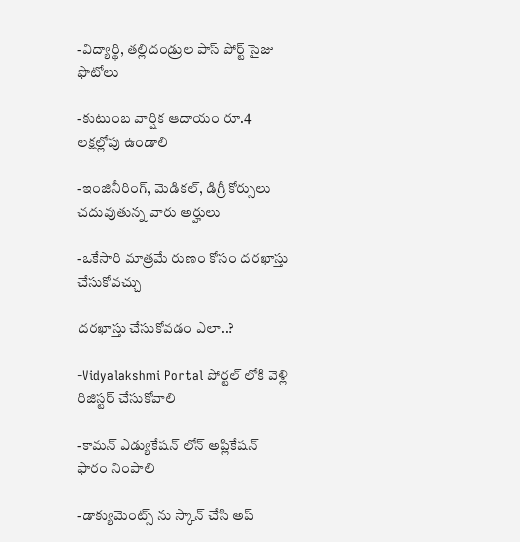-విద్యార్థి, తల్లిదండ్రుల పాస్ పోర్ట్ సైజు ఫొటోలు

-కుటుంబ వార్షిక ఆదాయం రూ.4 లక్షల్లోపు ఉండాలి

-ఇంజినీరింగ్, మెడికల్, డిగ్రీ కోర్సులు చదువుతున్న వారు అర్హులు

-ఒకేసారి మాత్రమే రుణం కోసం దరఖాస్తు చేసుకోవచ్చు

దరఖాస్తు చేసుకోవడం ఎలా..?

-Vidyalakshmi Portal పోర్టల్ లోకి వెళ్లి రిజిస్టర్ చేసుకోవాలి

-కామన్ ఎడ్యుకేషన్ లోన్ అప్లికేషన్ ఫారం నింపాలి

-డాక్యుమెంట్స్ ను స్కాన్ చేసి అప్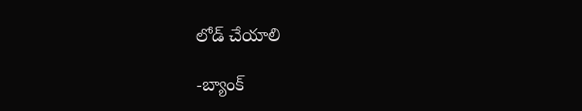లోడ్ చేయాలి

-బ్యాంక్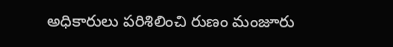అధికారులు పరిశిలించి రుణం మంజూరు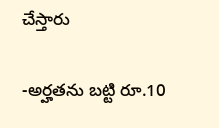చేస్తారు

-అర్హతను బట్టి రూ.10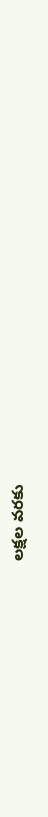లక్షల వరకు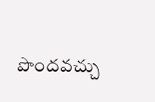పొందవచ్చు